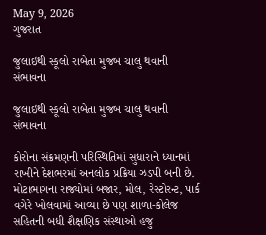May 9, 2026
ગુજરાત

જુલાઇથી સ્કૂલો રાબેતા મુજબ ચાલુ થવાની સંભાવના

જુલાઇથી સ્કૂલો રાબેતા મુજબ ચાલુ થવાની સંભાવના

કોરોના સંક્રમણની પરિસ્થિતિમાં સુધારાને ધ્યાનમાં રાખીને દેશભરમાં અનલોક પ્રક્રિયા ઝડપી બની છે. મોટાભાગના રાજ્યોમાં બજાર, મોલ, રેસ્ટોરન્ટ, પાર્ક વગેરે ખોલવામાં આવ્યા છે પણ શાળા-કોલેજ સહિતની બધી શૈક્ષણિક સંસ્થાઓ હજુ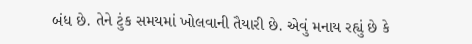બંધ છે. તેને ટુંક સમયમાં ખોલવાની તૈયારી છે. એવું મનાય રહ્યું છે કે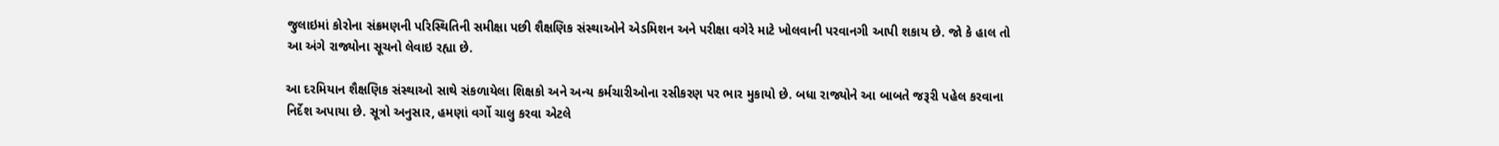જુલાઇમાં કોરોના સંક્રમણની પરિસ્થિતિની સમીક્ષા પછી શૈક્ષણિક સંસ્થાઓને એડમિશન અને પરીક્ષા વગેરે માટે ખોલવાની પરવાનગી આપી શકાય છે. જો કે હાલ તો આ અંગે રાજ્યોના સૂચનો લેવાઇ રહ્યા છે.

આ દરમિયાન શૈક્ષણિક સંસ્થાઓ સાથે સંકળાયેલા શિક્ષકો અને અન્ય કર્મચારીઓના રસીકરણ પર ભાર મુકાયો છે. બધા રાજ્યોને આ બાબતે જરૂરી પહેલ કરવાના નિર્દેશ અપાયા છે. સૂત્રો અનુસાર, હમણાં વર્ગો ચાલુ કરવા એટલે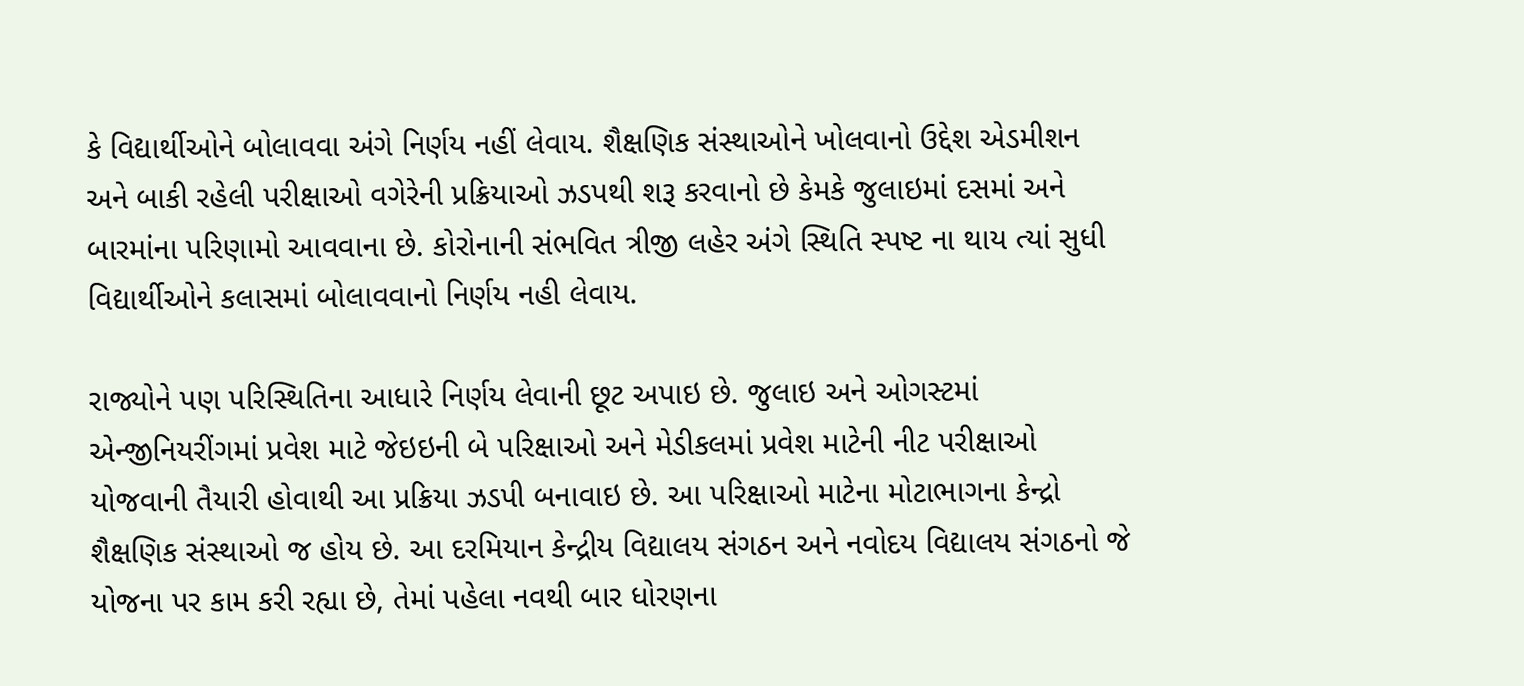કે વિદ્યાર્થીઓને બોલાવવા અંગે નિર્ણય નહીં લેવાય. શૈક્ષણિક સંસ્થાઓને ખોલવાનો ઉદ્દેશ એડમીશન અને બાકી રહેલી પરીક્ષાઓ વગેરેની પ્રક્રિયાઓ ઝડપથી શરૂ કરવાનો છે કેમકે જુલાઇમાં દસમાં અને બારમાંના પરિણામો આવવાના છે. કોરોનાની સંભવિત ત્રીજી લહેર અંગે સ્થિતિ સ્પષ્ટ ના થાય ત્યાં સુધી વિદ્યાર્થીઓને કલાસમાં બોલાવવાનો નિર્ણય નહી લેવાય.

રાજ્યોને પણ પરિસ્થિતિના આધારે નિર્ણય લેવાની છૂટ અપાઇ છે. જુલાઇ અને ઓગસ્ટમાં એન્જીનિયરીંગમાં પ્રવેશ માટે જેઇઇની બે પરિક્ષાઓ અને મેડીકલમાં પ્રવેશ માટેની નીટ પરીક્ષાઓ યોજવાની તૈયારી હોવાથી આ પ્રક્રિયા ઝડપી બનાવાઇ છે. આ પરિક્ષાઓ માટેના મોટાભાગના કેન્દ્રો શૈક્ષણિક સંસ્થાઓ જ હોય છે. આ દરમિયાન કેન્દ્રીય વિદ્યાલય સંગઠન અને નવોદય વિદ્યાલય સંગઠનો જે યોજના પર કામ કરી રહ્યા છે, તેમાં પહેલા નવથી બાર ધોરણના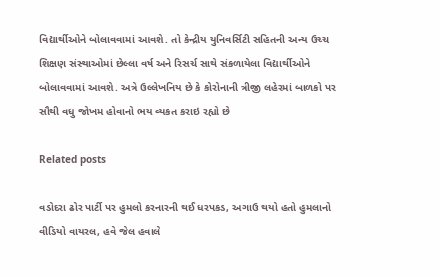વિદ્યાર્થીઓને બોલાવવામાં આવશે. તો કેન્દ્રીય યુનિવર્સિટી સહિતની અન્ય ઉચ્ચ શિક્ષણ સંસ્થાઓમાં છેલ્લા વર્ષ અને રિસર્ચ સાથે સંકળાયેલા વિદ્યાર્થીઓને બોલાવવામાં આવશે. અત્રે ઉલ્લેખનિય છે કે કોરોનાની ત્રીજી લહેરમાં બાળકો પર સૌથી વધુ જોખમ હોવાનો ભય વ્યકત કરાઇ રહ્યો છે

Related posts

વડોદરા ઢોર પાર્ટી પર હુમલો કરનારની થઈ ધરપકડ, અગાઉ થયો હતો હુમલાનો વીડિયો વાયરલ, હવે જેલ હવાલે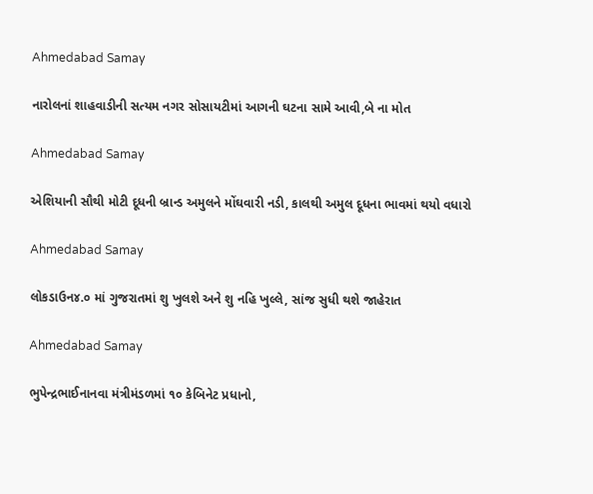Ahmedabad Samay

નારોલનાં શાહવાડીની સત્યમ નગર સોસાયટીમાં આગની ઘટના સામે આવી,બે ના મોત

Ahmedabad Samay

એશિયાની સૌથી મોટી દૂધની બ્રાન્ડ અમુલને મોંઘવારી નડી, કાલથી અમુલ દૂધના ભાવમાં થયો વધારો

Ahmedabad Samay

લોકડાઉન૪.૦ માં ગુજરાતમાં શુ ખુલશે અને શુ નહિ ખુલ્લે, સાંજ સુધી થશે જાહેરાત

Ahmedabad Samay

ભુપેન્દ્રભાઈનાનવા મંત્રીમંડળમાં ૧૦ કેબિનેટ પ્રધાનો,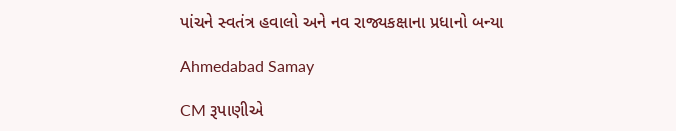પાંચને સ્વતંત્ર હવાલો અને નવ રાજ્યકક્ષાના પ્રધાનો બન્યા

Ahmedabad Samay

CM રૂપાણીએ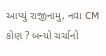આપ્યું રાજીનામુ, નવા CM કોણ ? બન્યો ચર્ચાનો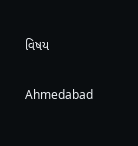વિષય

Ahmedabad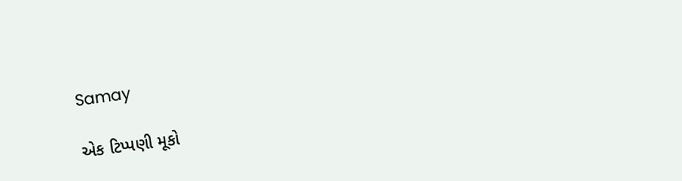Samay

એક ટિપ્પણી મૂકો